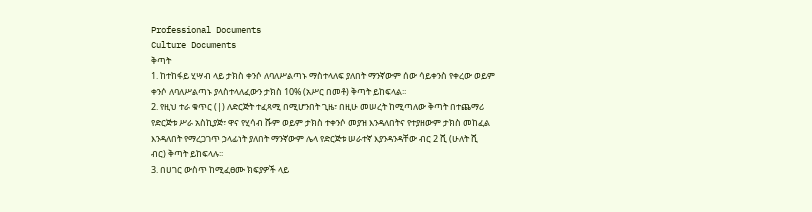Professional Documents
Culture Documents
ቅጣት
1. ከተከፋይ ሂሣብ ላይ ታክስ ቀንሶ ለባለሥልጣኑ ማስተላለፍ ያለበት ማንኛውም ሰው ሳይቀንስ የቀረው ወይም
ቀንሶ ለባለሥልጣኑ ያላስተላለፈውን ታክስ 10% (አሥር በመቶ) ቅጣት ይከፍላል፡፡
2. የዚህ ተራ ቁጥር (|) ለድርጅት ተፈጻሚ በሚሆንበት ጊዜ፣ በዚሁ መሠረት ከሚጣለው ቅጣት በተጨማሪ
የድርጅቱ ሥራ አስኪያጅ፣ ዋና የሂሳብ ሹም ወይም ታክስ ተቀንሶ መያዝ እንዳለበትና የተያዘውም ታክስ መከፈል
እንዳለበት የማረጋገጥ ኃላፊነት ያለበት ማንኛውም ሌላ የድርጅቱ ሠራተኛ እያንዳንዳቸው ብር 2 ሺ (ሁለት ሺ
ብር) ቅጣት ይከፍላሉ፡፡
3. በሀገር ውስጥ ከሚፈፀሙ ክፍያዎች ላይ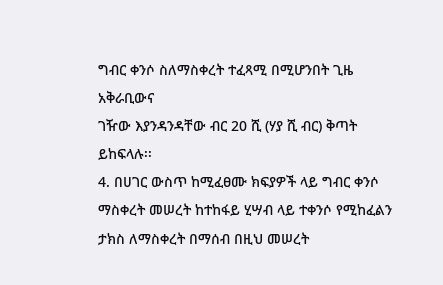ግብር ቀንሶ ስለማስቀረት ተፈጻሚ በሚሆንበት ጊዜ አቅራቢውና
ገዥው እያንዳንዳቸው ብር 20 ሺ (ሃያ ሺ ብር) ቅጣት ይከፍላሉ፡፡
4. በሀገር ውስጥ ከሚፈፀሙ ክፍያዎች ላይ ግብር ቀንሶ ማስቀረት መሠረት ከተከፋይ ሂሣብ ላይ ተቀንሶ የሚከፈልን
ታክስ ለማስቀረት በማሰብ በዚህ መሠረት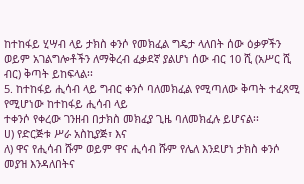ከተከፋይ ሂሣብ ላይ ታክስ ቀንሶ የመክፈል ግዴታ ላለበት ሰው ዕቃዎችን
ወይም አገልግሎቶችን ለማቅረብ ፈቃደኛ ያልሆነ ሰው ብር 10 ሺ (አሥር ሺ ብር) ቅጣት ይከፍላል፡፡
5. ከተከፋይ ሒሳብ ላይ ግብር ቀንሶ ባለመክፈል የሚጣለው ቅጣት ተፈጻሚ የሚሆነው ከተከፋይ ሒሳብ ላይ
ተቀንሶ የቀረው ገንዘብ በታክስ መክፈያ ጊዜ ባለመክፈሉ ይሆናል፡፡
ሀ) የድርጅቱ ሥራ አስኪያጅ፣ እና
ለ) ዋና የሒሳብ ሹም ወይም ዋና ሒሳብ ሹም የሌለ እንደሆነ ታክስ ቀንሶ መያዝ እንዳለበትና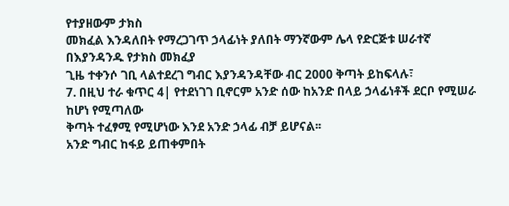የተያዘውም ታክስ
መክፈል እንዳለበት የማረጋገጥ ኃላፊነት ያለበት ማንኛውም ሌላ የድርጅቱ ሠራተኛ በእያንዳንዱ የታክስ መክፈያ
ጊዜ ተቀንሶ ገቢ ላልተደረገ ግብር እያንዳንዳቸው ብር 2000 ቅጣት ይከፍላሉ፣
7. በዚህ ተራ ቁጥር 4| የተደነገገ ቢኖርም አንድ ሰው ከአንድ በላይ ኃላፊነቶች ደርቦ የሚሠራ ከሆነ የሚጣለው
ቅጣት ተፈፃሚ የሚሆነው እንደ አንድ ኃላፊ ብቻ ይሆናል፡፡
አንድ ግብር ከፋይ ይጠቀምበት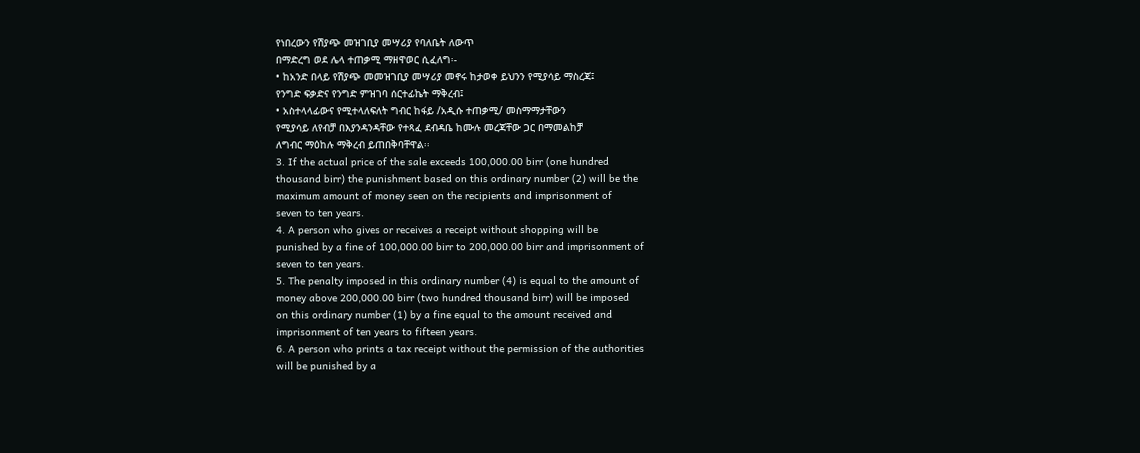የነበረውን የሽያጭ መዝገቢያ መሣሪያ የባለቤት ለውጥ
በማድረግ ወደ ሌላ ተጠቃሚ ማዘዋወር ሲፈለግ፡-
• ከአንድ በላይ የሽያጭ መመዝገቢያ መሣሪያ መኖሩ ከታወቀ ይህንን የሚያሳይ ማስረጃ፤
የንግድ ፍቃድና የንግድ ምዝገባ ሰርተፊኬት ማቅረብ፤
• አስተላላፊውና የሚተላለፍለት ግብር ከፋይ /አዲሱ ተጠቃሚ/ መስማማታቸውን
የሚያሳይ ለየብቻ በእያንዳንዳቸው የተጻፈ ደብዳቤ ከሙሉ መረጃቸው ጋር በማመልከቻ
ለግብር ማዕከሉ ማቅረብ ይጠበቅባቸዋል፡፡
3. If the actual price of the sale exceeds 100,000.00 birr (one hundred
thousand birr) the punishment based on this ordinary number (2) will be the
maximum amount of money seen on the recipients and imprisonment of
seven to ten years.
4. A person who gives or receives a receipt without shopping will be
punished by a fine of 100,000.00 birr to 200,000.00 birr and imprisonment of
seven to ten years.
5. The penalty imposed in this ordinary number (4) is equal to the amount of
money above 200,000.00 birr (two hundred thousand birr) will be imposed
on this ordinary number (1) by a fine equal to the amount received and
imprisonment of ten years to fifteen years.
6. A person who prints a tax receipt without the permission of the authorities
will be punished by a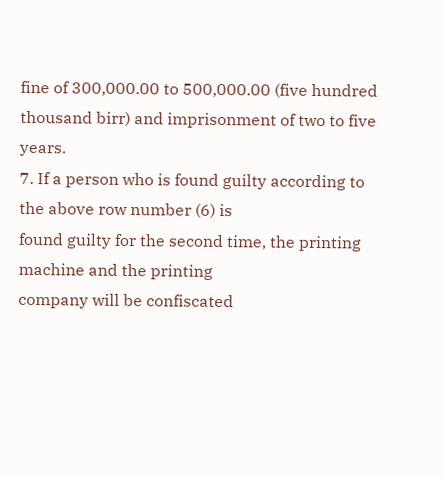fine of 300,000.00 to 500,000.00 (five hundred
thousand birr) and imprisonment of two to five years.
7. If a person who is found guilty according to the above row number (6) is
found guilty for the second time, the printing machine and the printing
company will be confiscated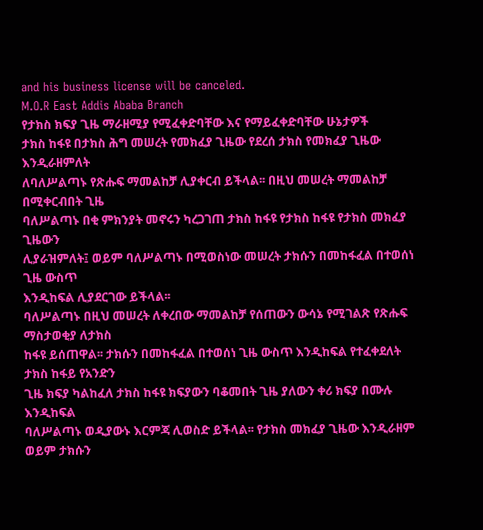and his business license will be canceled.
M.O.R East Addis Ababa Branch
የታክስ ክፍያ ጊዜ ማራዘሚያ የሚፈቀድባቸው እና የማይፈቀድባቸው ሁኔታዎች
ታክስ ከፋዩ በታክስ ሕግ መሠረት የመክፈያ ጊዜው የደረሰ ታክስ የመክፈያ ጊዜው እንዲራዘምለት
ለባለሥልጣኑ የጽሑፍ ማመልከቻ ሊያቀርብ ይችላል፡፡ በዚህ መሠረት ማመልከቻ በሚቀርብበት ጊዜ
ባለሥልጣኑ በቂ ምክንያት መኖሩን ካረጋገጠ ታክስ ከፋዩ የታክስ ከፋዩ የታክስ መክፈያ ጊዜውን
ሊያራዝምለት፤ ወይም ባለሥልጣኑ በሚወስነው መሠረት ታክሱን በመከፋፈል በተወሰነ ጊዜ ውስጥ
እንዲከፍል ሊያደርገው ይችላል፡፡
ባለሥልጣኑ በዚህ መሠረት ለቀረበው ማመልከቻ የሰጠውን ውሳኔ የሚገልጽ የጽሑፍ ማስታወቂያ ለታክስ
ከፋዩ ይሰጠዋል፡፡ ታክሱን በመከፋፈል በተወሰነ ጊዜ ውስጥ እንዲከፍል የተፈቀደለት ታክስ ከፋይ የአንድን
ጊዜ ክፍያ ካልከፈለ ታክስ ከፋዩ ክፍያውን ባቆመበት ጊዜ ያለውን ቀሪ ክፍያ በሙሉ እንዲከፍል
ባለሥልጣኑ ወዲያውኑ እርምጃ ሊወስድ ይችላል፡፡ የታክስ መክፈያ ጊዜው እንዲራዘም ወይም ታክሱን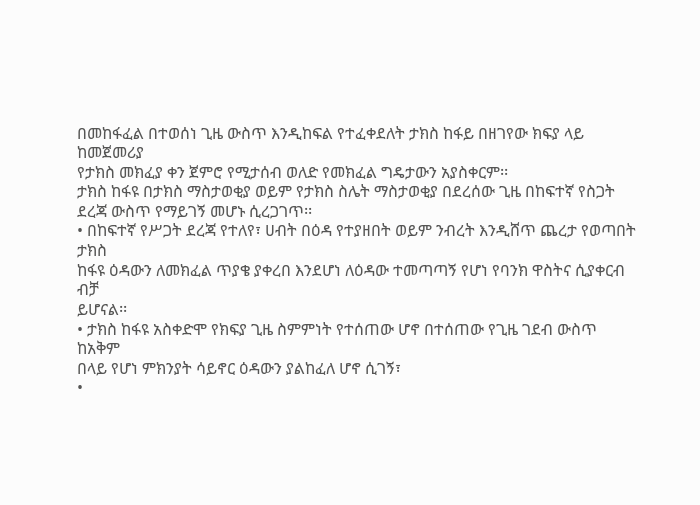በመከፋፈል በተወሰነ ጊዜ ውስጥ እንዲከፍል የተፈቀደለት ታክስ ከፋይ በዘገየው ክፍያ ላይ ከመጀመሪያ
የታክስ መክፈያ ቀን ጀምሮ የሚታሰብ ወለድ የመክፈል ግዴታውን አያስቀርም፡፡
ታክስ ከፋዩ በታክስ ማስታወቂያ ወይም የታክስ ስሌት ማስታወቂያ በደረሰው ጊዜ በከፍተኛ የስጋት
ደረጃ ውስጥ የማይገኝ መሆኑ ሲረጋገጥ፡፡
• በከፍተኛ የሥጋት ደረጃ የተለየ፣ ሀብት በዕዳ የተያዘበት ወይም ንብረት እንዲሸጥ ጨረታ የወጣበት ታክስ
ከፋዩ ዕዳውን ለመክፈል ጥያቄ ያቀረበ እንደሆነ ለዕዳው ተመጣጣኝ የሆነ የባንክ ዋስትና ሲያቀርብ ብቻ
ይሆናል፡፡
• ታክስ ከፋዩ አስቀድሞ የክፍያ ጊዜ ስምምነት የተሰጠው ሆኖ በተሰጠው የጊዜ ገደብ ውስጥ ከአቅም
በላይ የሆነ ምክንያት ሳይኖር ዕዳውን ያልከፈለ ሆኖ ሲገኝ፣
•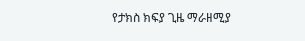የታክስ ክፍያ ጊዜ ማራዘሚያ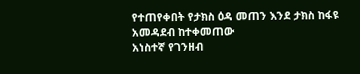የተጠየቀበት የታክስ ዕዳ መጠን እንደ ታክስ ከፋዩ አመዳደብ ከተቀመጠው
አነስተኛ የገንዘብ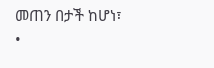መጠን በታች ከሆነ፣
•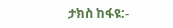ታክስ ከፋዩ:-